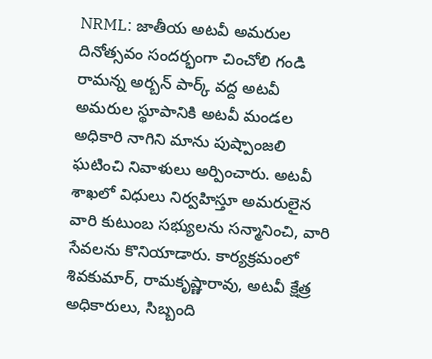NRML: జాతీయ అటవీ అమరుల దినోత్సవం సందర్భంగా చించోలి గండి రామన్న అర్బన్ పార్క్ వద్ద అటవీ అమరుల స్థూపానికి అటవీ మండల అధికారి నాగిని మాను పుష్పాంజలి ఘటించి నివాళులు అర్పించారు. అటవీ శాఖలో విధులు నిర్వహిస్తూ అమరులైన వారి కుటుంబ సభ్యులను సన్మానించి, వారి సేవలను కొనియాడారు. కార్యక్రమంలో శివకుమార్, రామకృష్ణారావు, అటవీ క్షేత్ర అధికారులు, సిబ్బంది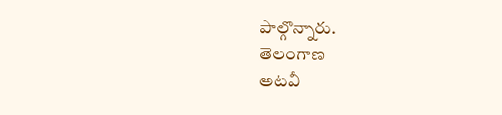పాల్గొన్నారు.
తెలంగాణ
అటవీ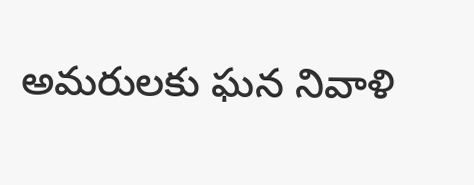అమరులకు ఘన నివాళి